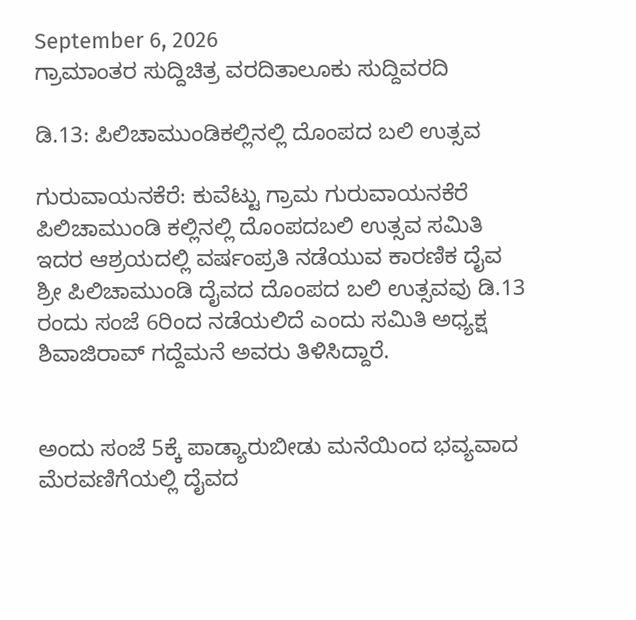September 6, 2026
ಗ್ರಾಮಾಂತರ ಸುದ್ದಿಚಿತ್ರ ವರದಿತಾಲೂಕು ಸುದ್ದಿವರದಿ

ಡಿ.13: ಪಿಲಿಚಾಮುಂಡಿಕಲ್ಲಿನಲ್ಲಿ ದೊಂಪದ ಬಲಿ ಉತ್ಸವ

ಗುರುವಾಯನಕೆರೆ: ಕುವೆಟ್ಟು ಗ್ರಾಮ ಗುರುವಾಯನಕೆರೆ ಪಿಲಿಚಾಮುಂಡಿ ಕಲ್ಲಿನಲ್ಲಿ ದೊಂಪದಬಲಿ ಉತ್ಸವ ಸಮಿತಿ ಇದರ ಆಶ್ರಯದಲ್ಲಿ ವರ್ಷಂಪ್ರತಿ ನಡೆಯುವ ಕಾರಣಿಕ ದೈವ ಶ್ರೀ ಪಿಲಿಚಾಮುಂಡಿ ದೈವದ ದೊಂಪದ ಬಲಿ ಉತ್ಸವವು ಡಿ.13 ರಂದು ಸಂಜೆ 6ರಿಂದ ನಡೆಯಲಿದೆ ಎಂದು ಸಮಿತಿ ಅಧ್ಯಕ್ಷ ಶಿವಾಜಿರಾವ್ ಗದ್ದೆಮನೆ ಅವರು ತಿಳಿಸಿದ್ದಾರೆ.


ಅಂದು ಸಂಜೆ 5ಕ್ಕೆ ಪಾಡ್ಯಾರುಬೀಡು ಮನೆಯಿಂದ ಭವ್ಯವಾದ ಮೆರವಣಿಗೆಯಲ್ಲಿ ದೈವದ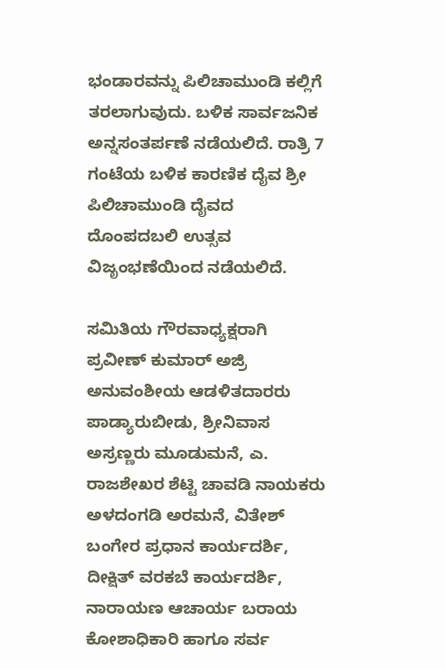ಭಂಡಾರವನ್ನು ಪಿಲಿಚಾಮುಂಡಿ ಕಲ್ಲಿಗೆ ತರಲಾಗುವುದು. ಬಳಿಕ ಸಾರ್ವಜನಿಕ ಅನ್ನಸಂತರ್ಪಣೆ ನಡೆಯಲಿದೆ. ರಾತ್ರಿ 7 ಗಂಟೆಯ ಬಳಿಕ ಕಾರಣಿಕ ದೈವ ಶ್ರೀ ಪಿಲಿಚಾಮುಂಡಿ ದೈವದ ದೊಂಪದಬಲಿ ಉತ್ಸವ ವಿಜೃಂಭಣೆಯಿಂದ ನಡೆಯಲಿದೆ.

ಸಮಿತಿಯ ಗೌರವಾಧ್ಯಕ್ಷರಾಗಿ ಪ್ರವೀಣ್ ಕುಮಾರ್ ಅಜ್ರಿ ಅನುವಂಶೀಯ ಆಡಳಿತದಾರರು ಪಾಡ್ಯಾರುಬೀಡು, ಶ್ರೀನಿವಾಸ ಅಸ್ರಣ್ಣರು ಮೂಡುಮನೆ, ಎ. ರಾಜಶೇಖರ ಶೆಟ್ಟಿ ಚಾವಡಿ ನಾಯಕರು ಅಳದಂಗಡಿ ಅರಮನೆ, ವಿತೇಶ್ ಬಂಗೇರ ಪ್ರಧಾನ ಕಾರ್ಯದರ್ಶಿ, ದೀಕ್ಷಿತ್ ವರಕಬೆ ಕಾರ್ಯದರ್ಶಿ, ನಾರಾಯಣ ಆಚಾರ್ಯ ಬರಾಯ ಕೋಶಾಧಿಕಾರಿ ಹಾಗೂ ಸರ್ವ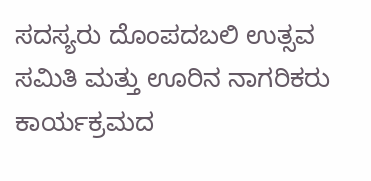ಸದಸ್ಯರು ದೊಂಪದಬಲಿ ಉತ್ಸವ ಸಮಿತಿ ಮತ್ತು ಊರಿನ ನಾಗರಿಕರು ಕಾರ್ಯಕ್ರಮದ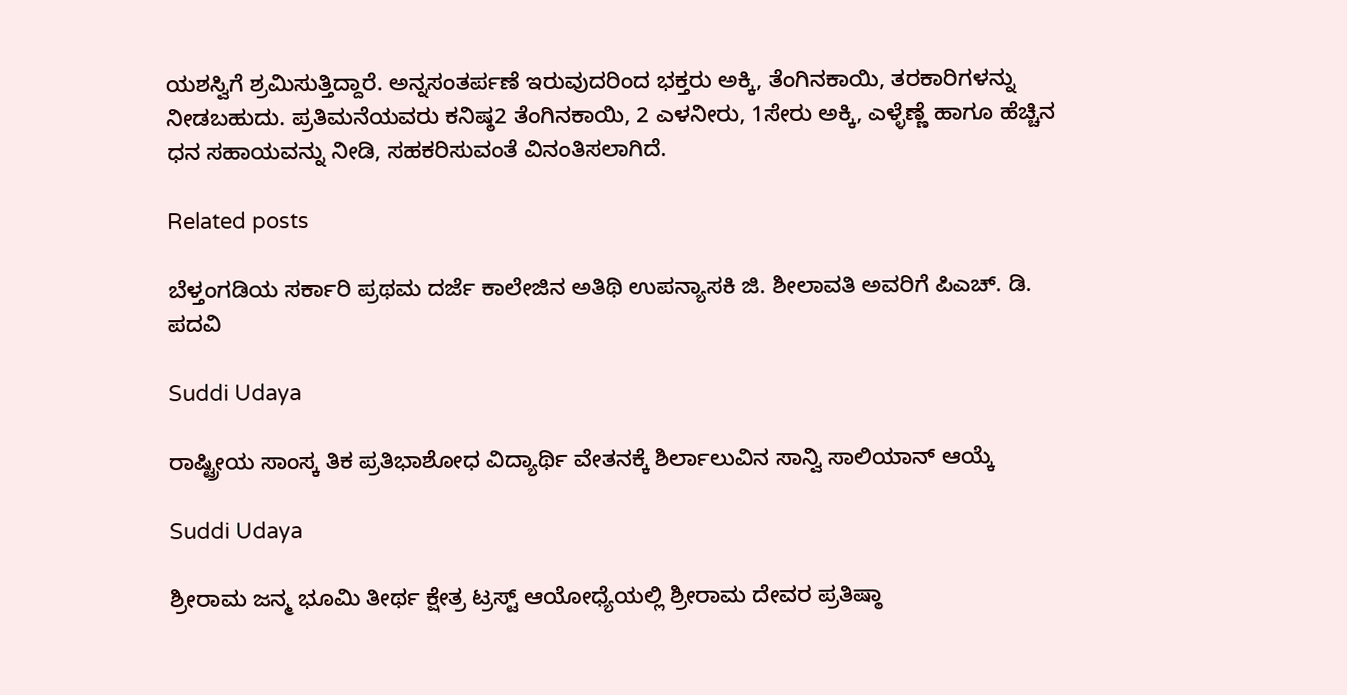ಯಶಸ್ವಿಗೆ ಶ್ರಮಿಸುತ್ತಿದ್ದಾರೆ. ಅನ್ನಸಂತರ್ಪಣೆ ಇರುವುದರಿಂದ ಭಕ್ತರು ಅಕ್ಕಿ, ತೆಂಗಿನಕಾಯಿ, ತರಕಾರಿಗಳನ್ನು ನೀಡಬಹುದು. ಪ್ರತಿಮನೆಯವರು ಕನಿಷ್ಠ2 ತೆಂಗಿನಕಾಯಿ, 2 ಎಳನೀರು, 1ಸೇರು ಅಕ್ಕಿ, ಎಳ್ಳೆಣ್ಣೆ ಹಾಗೂ ಹೆಚ್ಚಿನ ಧನ ಸಹಾಯವನ್ನು ನೀಡಿ, ಸಹಕರಿಸುವಂತೆ ವಿನಂತಿಸಲಾಗಿದೆ.

Related posts

ಬೆಳ್ತಂಗಡಿಯ ಸರ್ಕಾರಿ ಪ್ರಥಮ ದರ್ಜೆ ಕಾಲೇಜಿನ ಅತಿಥಿ ಉಪನ್ಯಾಸಕಿ ಜಿ. ಶೀಲಾವತಿ ಅವರಿಗೆ ಪಿಎಚ್. ಡಿ. ಪದವಿ

Suddi Udaya

ರಾಷ್ಟ್ರೀಯ ಸಾಂಸ್ಕ ತಿಕ ಪ್ರತಿಭಾಶೋಧ ವಿದ್ಯಾರ್ಥಿ ವೇತನಕ್ಕೆ ಶಿರ್ಲಾಲುವಿನ ಸಾನ್ವಿ ಸಾಲಿಯಾನ್ ಆಯ್ಕೆ

Suddi Udaya

ಶ್ರೀರಾಮ ಜನ್ಮ ಭೂಮಿ ತೀರ್ಥ ಕ್ಷೇತ್ರ ಟ್ರಸ್ಟ್ ಆಯೋಧ್ಯೆಯಲ್ಲಿ ಶ್ರೀರಾಮ ದೇವರ ಪ್ರತಿಷ್ಠಾ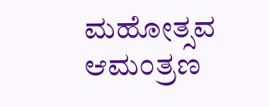ಮಹೋತ್ಸವ ಆಮಂತ್ರಣ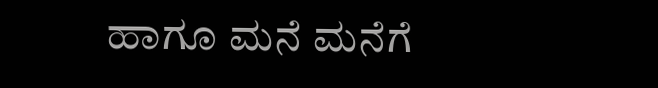ಹಾಗೂ ಮನೆ ಮನೆಗೆ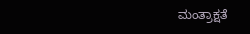ಮಂತ್ರಾಕ್ಷತೆ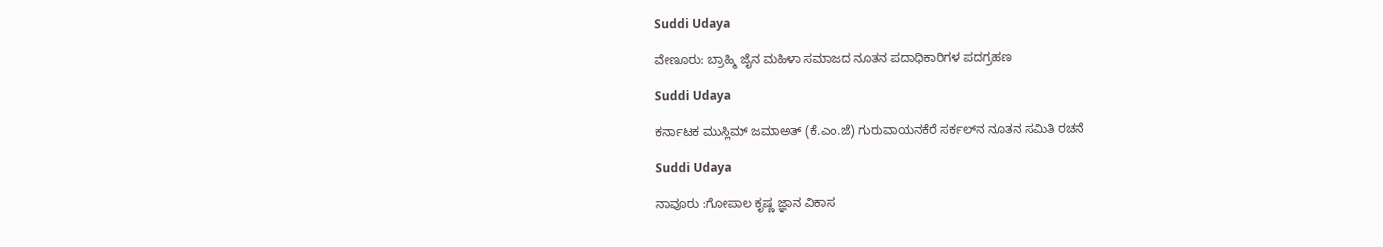Suddi Udaya

ವೇಣೂರು: ಬ್ರಾಹ್ಮಿ ಜೈನ ಮಹಿಳಾ ಸಮಾಜದ ನೂತನ ಪದಾಧಿಕಾರಿಗಳ ಪದಗ್ರಹಣ

Suddi Udaya

ಕರ್ನಾಟಕ ಮುಸ್ಲಿಮ್ ಜಮಾಅತ್ (ಕೆ.ಎಂ.ಜೆ) ಗುರುವಾಯನಕೆರೆ ಸರ್ಕಲ್‌ನ ನೂತನ ಸಮಿತಿ ರಚನೆ

Suddi Udaya

ನಾವೂರು :ಗೋಪಾಲ ಕೃಷ್ಣ ಜ್ಞಾನ ವಿಕಾಸ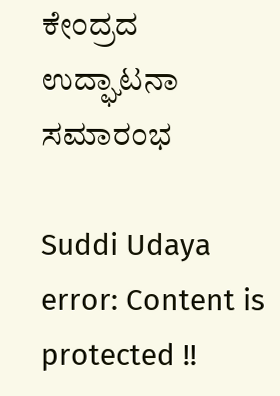ಕೇಂದ್ರದ ಉದ್ಘಾಟನಾ ಸಮಾರಂಭ

Suddi Udaya
error: Content is protected !!